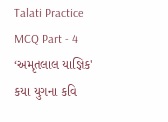Talati Practice MCQ Part - 4
‘અમૃતલાલ યાજ્ઞિક' કયા યુગના કવિ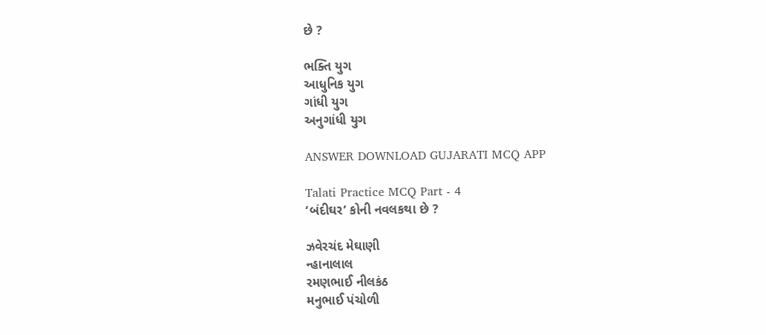છે ?

ભક્તિ યુગ
આધુનિક યુગ
ગાંધી યુગ
અનુગાંધી યુગ

ANSWER DOWNLOAD GUJARATI MCQ APP

Talati Practice MCQ Part - 4
‘બંદીઘર’ કોની નવલકથા છે ?

ઝવેરચંદ મેઘાણી
ન્હાનાલાલ
રમણભાઈ નીલકંઠ
મનુભાઈ પંચોળી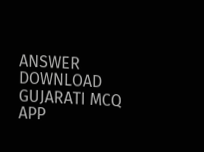ANSWER DOWNLOAD GUJARATI MCQ APP